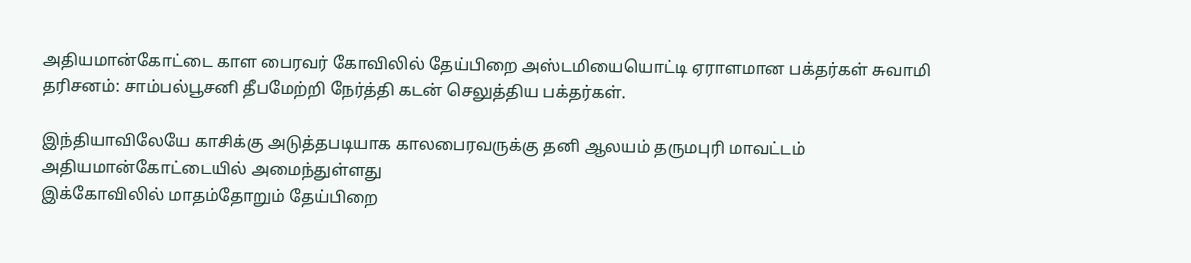அதியமான்கோட்டை காள பைரவர் கோவிலில் தேய்பிறை அஸ்டமியையொட்டி ஏராளமான பக்தர்கள் சுவாமி தரிசனம்: சாம்பல்பூசனி தீபமேற்றி நேர்த்தி கடன் செலுத்திய பக்தர்கள்.

இந்தியாவிலேயே காசிக்கு அடுத்தபடியாக காலபைரவருக்கு தனி ஆலயம் தருமபுரி மாவட்டம் அதியமான்கோட்டையில் அமைந்துள்ளது
இக்கோவிலில் மாதம்தோறும் தேய்பிறை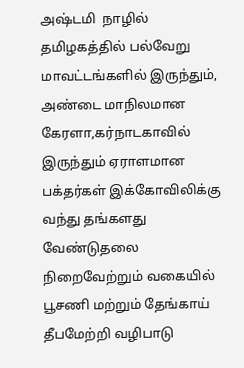அஷ்டமி  நாழில் தமிழகத்தில் பல்வேறு மாவட்டங்களில் இருந்தும், அண்டை மாநிலமான கேரளா,கர்நாடகாவில் இருந்தும் ஏராளமான பக்தர்கள் இக்கோவிலிக்கு வந்து தங்களது வேண்டுதலை நிறைவேற்றும் வகையில் பூசணி மற்றும் தேங்காய் தீபமேற்றி வழிபாடு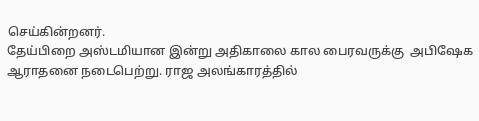செய்கின்றனர்.
தேய்பிறை அஸ்டமியான இன்று அதிகாலை கால பைரவருக்கு  அபிஷேக ஆராதனை நடைபெற்று. ராஜ அலங்காரத்தில்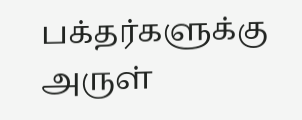பக்தர்களுக்கு அருள்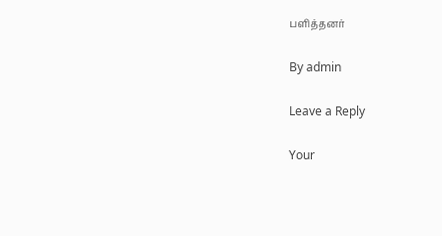பளித்தனர்

By admin

Leave a Reply

Your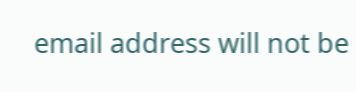email address will not be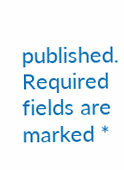published. Required fields are marked *